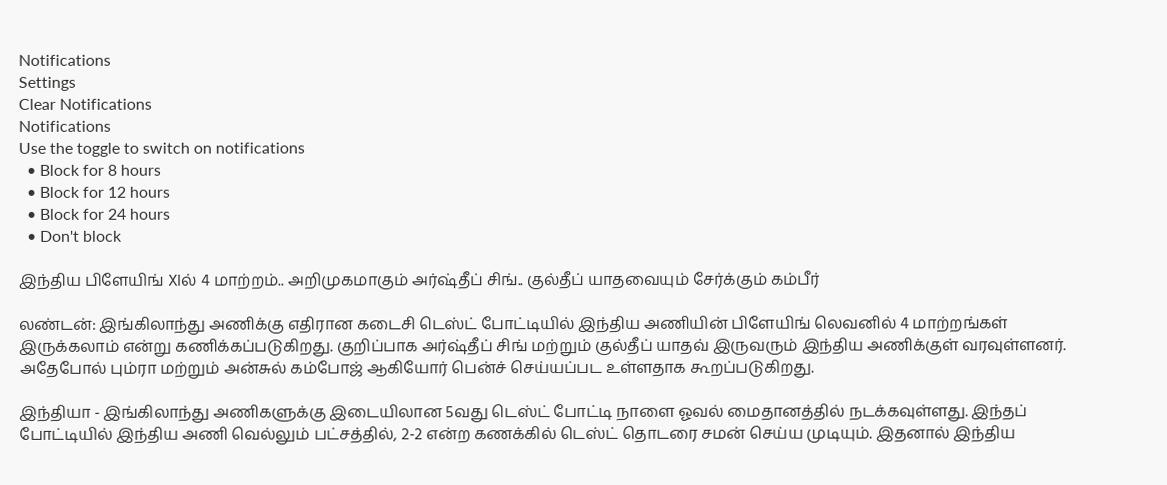Notifications
Settings
Clear Notifications
Notifications
Use the toggle to switch on notifications
  • Block for 8 hours
  • Block for 12 hours
  • Block for 24 hours
  • Don't block

இந்திய பிளேயிங் XIல் 4 மாற்றம்.. அறிமுகமாகும் அர்ஷ்தீப் சிங்.. குல்தீப் யாதவையும் சேர்க்கும் கம்பீர்

லண்டன்: இங்கிலாந்து அணிக்கு எதிரான கடைசி டெஸ்ட் போட்டியில் இந்திய அணியின் பிளேயிங் லெவனில் 4 மாற்றங்கள் இருக்கலாம் என்று கணிக்கப்படுகிறது. குறிப்பாக அர்ஷ்தீப் சிங் மற்றும் குல்தீப் யாதவ் இருவரும் இந்திய அணிக்குள் வரவுள்ளனர். அதேபோல் பும்ரா மற்றும் அன்சுல் கம்போஜ் ஆகியோர் பென்ச் செய்யப்பட உள்ளதாக கூறப்படுகிறது.

இந்தியா - இங்கிலாந்து அணிகளுக்கு இடையிலான 5வது டெஸ்ட் போட்டி நாளை ஓவல் மைதானத்தில் நடக்கவுள்ளது. இந்தப் போட்டியில் இந்திய அணி வெல்லும் பட்சத்தில், 2-2 என்ற கணக்கில் டெஸ்ட் தொடரை சமன் செய்ய முடியும். இதனால் இந்திய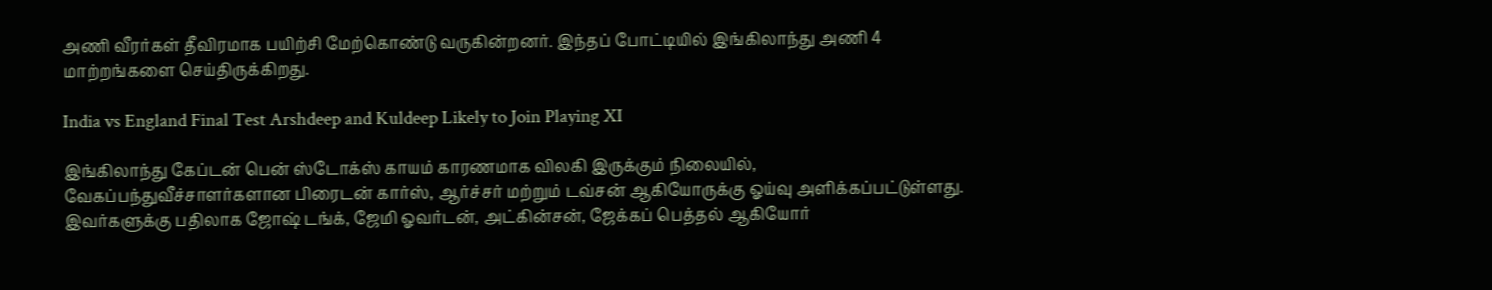அணி வீரர்கள் தீவிரமாக பயிற்சி மேற்கொண்டு வருகின்றனர். இந்தப் போட்டியில் இங்கிலாந்து அணி 4 மாற்றங்களை செய்திருக்கிறது.

India vs England Final Test Arshdeep and Kuldeep Likely to Join Playing XI

இங்கிலாந்து கேப்டன் பென் ஸ்டோக்ஸ் காயம் காரணமாக விலகி இருக்கும் நிலையில், வேகப்பந்துவீச்சாளர்களான பிரைடன் கார்ஸ், ஆர்ச்சர் மற்றும் டவ்சன் ஆகியோருக்கு ஓய்வு அளிக்கப்பட்டுள்ளது. இவர்களுக்கு பதிலாக ஜோஷ் டங்க், ஜேமி ஓவர்டன், அட்கின்சன், ஜேக்கப் பெத்தல் ஆகியோர்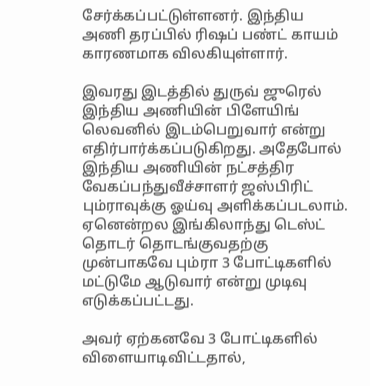சேர்க்கப்பட்டுள்ளனர். இந்திய அணி தரப்பில் ரிஷப் பண்ட் காயம் காரணமாக விலகியுள்ளார்.

இவரது இடத்தில் துருவ் ஜுரெல் இந்திய அணியின் பிளேயிங் லெவனில் இடம்பெறுவார் என்று எதிர்பார்க்கப்படுகிறது. அதேபோல் இந்திய அணியின் நட்சத்திர வேகப்பந்துவீச்சாளர் ஜஸ்பிரிட் பும்ராவுக்கு ஓய்வு அளிக்கப்படலாம். ஏனென்றல இங்கிலாந்து டெஸ்ட் தொடர் தொடங்குவதற்கு முன்பாகவே பும்ரா 3 போட்டிகளில் மட்டுமே ஆடுவார் என்று முடிவு எடுக்கப்பட்டது.

அவர் ஏற்கனவே 3 போட்டிகளில் விளையாடிவிட்டதால்,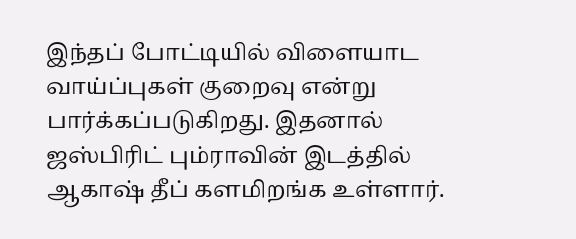இந்தப் போட்டியில் விளையாட வாய்ப்புகள் குறைவு என்று பார்க்கப்படுகிறது. இதனால் ஜஸ்பிரிட் பும்ராவின் இடத்தில் ஆகாஷ் தீப் களமிறங்க உள்ளார்.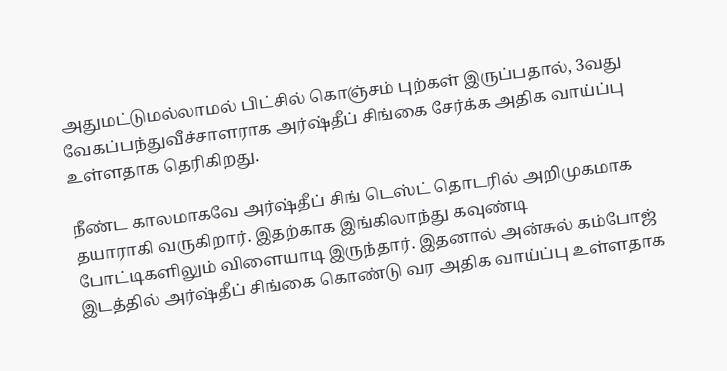அதுமட்டுமல்லாமல் பிட்சில் கொஞ்சம் புற்கள் இருப்பதால், 3வது வேகப்பந்துவீச்சாளராக அர்ஷ்தீப் சிங்கை சேர்க்க அதிக வாய்ப்பு உள்ளதாக தெரிகிறது.

நீண்ட காலமாகவே அர்ஷ்தீப் சிங் டெஸ்ட் தொடரில் அறிமுகமாக தயாராகி வருகிறார். இதற்காக இங்கிலாந்து கவுண்டி போட்டிகளிலும் விளையாடி இருந்தார். இதனால் அன்சுல் கம்போஜ் இடத்தில் அர்ஷ்தீப் சிங்கை கொண்டு வர அதிக வாய்ப்பு உள்ளதாக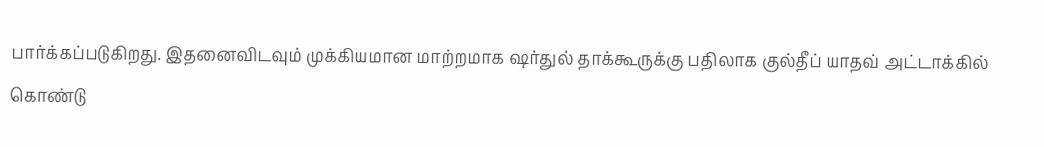பார்க்கப்படுகிறது. இதனைவிடவும் முக்கியமான மாற்றமாக ஷர்துல் தாக்கூருக்கு பதிலாக குல்தீப் யாதவ் அட்டாக்கில் கொண்டு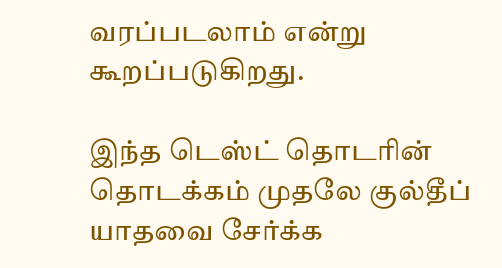வரப்படலாம் என்று கூறப்படுகிறது.

இந்த டெஸ்ட் தொடரின் தொடக்கம் முதலே குல்தீப் யாதவை சேர்க்க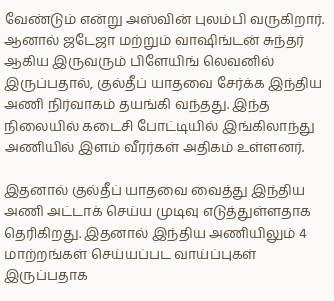வேண்டும் என்று அஸ்வின் புலம்பி வருகிறார். ஆனால் ஜடேஜா மற்றும் வாஷிங்டன் சுந்தர் ஆகிய இருவரும் பிளேயிங் லெவனில் இருப்பதால், குல்தீப் யாதவை சேர்க்க இந்திய அணி நிர்வாகம் தயங்கி வந்தது. இந்த நிலையில் கடைசி போட்டியில் இங்கிலாந்து அணியில் இளம் வீரர்கள் அதிகம் உள்ளனர்.

இதனால் குல்தீப் யாதவை வைத்து இந்திய அணி அட்டாக் செய்ய முடிவு எடுத்துள்ளதாக தெரிகிறது. இதனால் இந்திய அணியிலும் 4 மாற்றங்கள் செய்யப்பட வாய்ப்புகள் இருப்பதாக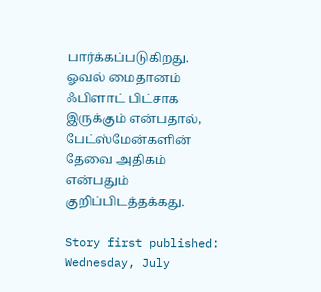பார்க்கப்படுகிறது. ஓவல் மைதானம் ஃபிளாட் பிட்சாக இருக்கும் என்பதால், பேட்ஸ்மேன்களின் தேவை அதிகம் என்பதும் குறிப்பிடத்தக்கது.

Story first published: Wednesday, July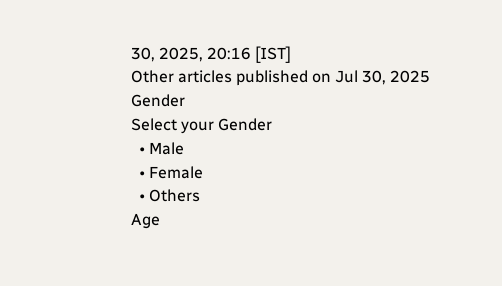30, 2025, 20:16 [IST]
Other articles published on Jul 30, 2025
Gender
Select your Gender
  • Male
  • Female
  • Others
Age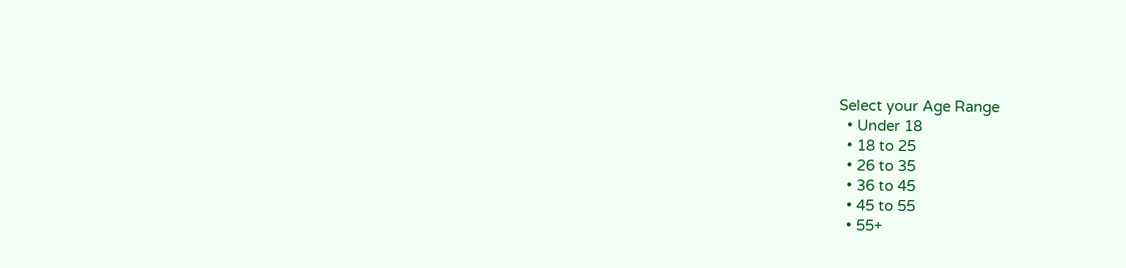Select your Age Range
  • Under 18
  • 18 to 25
  • 26 to 35
  • 36 to 45
  • 45 to 55
  • 55+